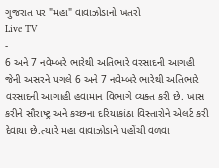ગુજરાત પર "મહા" વાવાઝોડાનો ખતરો
Live TV
-
6 અને 7 નવેમ્બરે ભારેથી અતિભારે વરસાદની આગહી
જેની અસરને પગલે 6 અને 7 નવેમ્બરે ભારેથી અતિભારે વરસાદની આગાહી હવામાન વિભાગે વ્યક્ત કરી છે. ખાસ કરીને સૌરાષ્ટ્ર અને કચ્છના દરિયાકાંઠા વિસ્તારોને એલર્ટ કરી દેવાયા છે.ત્યારે મહા વાવાઝોડાને પહોંચી વળવા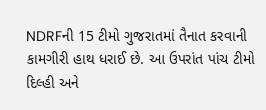NDRFની 15 ટીમો ગુજરાતમાં તૈનાત કરવાની કામગીરી હાથ ધરાઈ છે. આ ઉપરાંત પાંચ ટીમો દિલ્હી અને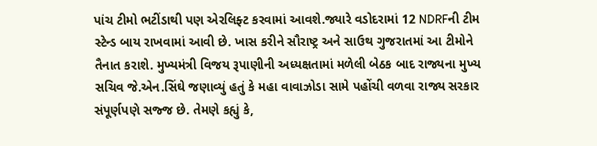પાંચ ટીમો ભટીંડાથી પણ એરલિફ્ટ કરવામાં આવશે.જ્યારે વડોદરામાં 12 NDRFની ટીમ સ્ટેન્ડ બાય રાખવામાં આવી છે. ખાસ કરીને સૌરાષ્ટ્ર અને સાઉથ ગુજરાતમાં આ ટીમોને તૈનાત કરાશે. મુખ્યમંત્રી વિજય રૂપાણીની અધ્યક્ષતામાં મળેલી બેઠક બાદ રાજ્યના મુખ્ય સચિવ જે.એન.સિંઘે જણાવ્યું હતું કે મહા વાવાઝોડા સામે પહોંચી વળવા રાજ્ય સરકાર સંપૂર્ણપણે સજ્જ છે. તેમણે કહ્યું કે,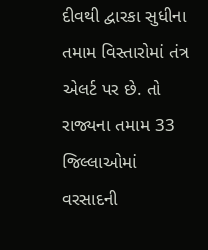દીવથી દ્વારકા સુધીના તમામ વિસ્તારોમાં તંત્ર એલર્ટ પર છે. તો રાજ્યના તમામ 33 જિલ્લાઓમાં વરસાદની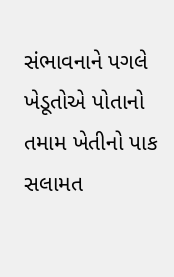સંભાવનાને પગલે ખેડૂતોએ પોતાનો તમામ ખેતીનો પાક સલામત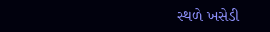સ્થળે ખસેડી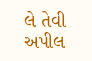લે તેવી અપીલ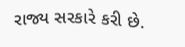રાજ્ય સરકારે કરી છે.